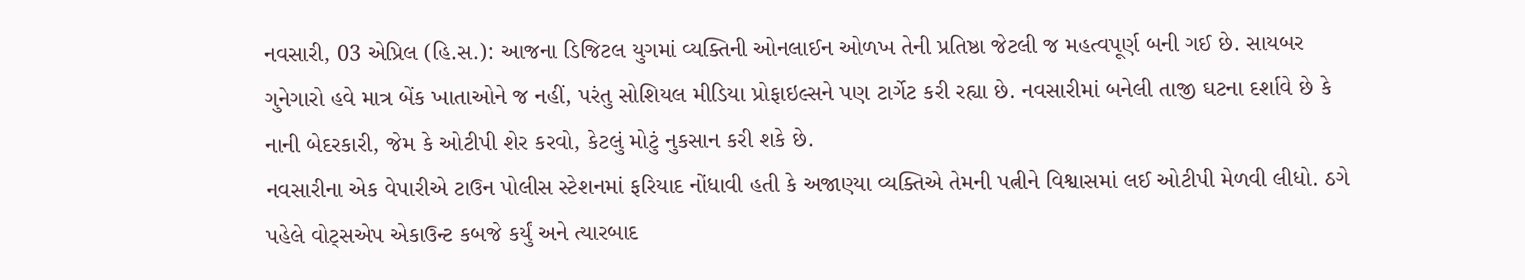નવસારી, 03 એપ્રિલ (હિ.સ.): આજના ડિજિટલ યુગમાં વ્યક્તિની ઓનલાઈન ઓળખ તેની પ્રતિષ્ઠા જેટલી જ મહત્વપૂર્ણ બની ગઈ છે. સાયબર ગુનેગારો હવે માત્ર બેંક ખાતાઓને જ નહીં, પરંતુ સોશિયલ મીડિયા પ્રોફાઇલ્સને પણ ટાર્ગેટ કરી રહ્યા છે. નવસારીમાં બનેલી તાજી ઘટના દર્શાવે છે કે નાની બેદરકારી, જેમ કે ઓટીપી શેર કરવો, કેટલું મોટું નુકસાન કરી શકે છે.
નવસારીના એક વેપારીએ ટાઉન પોલીસ સ્ટેશનમાં ફરિયાદ નોંધાવી હતી કે અજાણ્યા વ્યક્તિએ તેમની પત્નીને વિશ્વાસમાં લઈ ઓટીપી મેળવી લીધો. ઠગે પહેલે વોટ્સએપ એકાઉન્ટ કબજે કર્યું અને ત્યારબાદ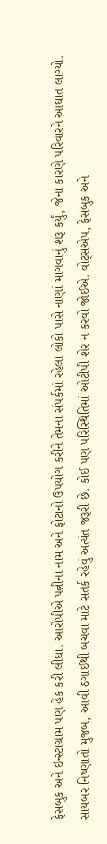ફેસબુક અને ઇન્સ્ટાગ્રામ પણ હેક કરી લીધા. આરોપીએ પત્નીના નામ અને ફોટાનો ઉપયોગ કરીને તેમના સંપર્કમાં રહેલા લોકો પાસે નાણાં માગવાનું શરૂ કર્યું, જેના કારણે પરિવારને આઘાત લાગ્યો.
સાયબર નિષ્ણાતો મુજબ, આવી ઠગાઈથી બચવા માટે સતર્ક રહેવું અત્યંત જરૂરી છે. કોઈ પણ પરિસ્થિતિમાં ઓટીપી શેર ન કરવો જોઈએ. વોટ્સએપ, ફેસબુક અને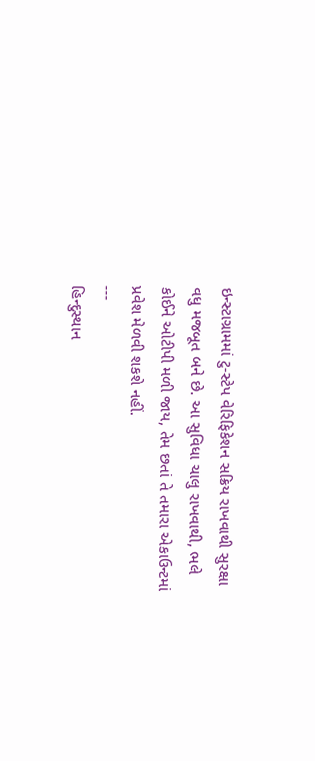ઇન્સ્ટાગ્રામમાં ટુ-સ્ટેપ વેરિફિકેશન સક્રિય રાખવાથી સુરક્ષા વધુ મજબૂત બને છે. આ સુવિધા ચાલુ રાખવાથી, ભલે કોઈને ઓટીપી મળી જાય, તેમ છતાં તે તમારા એકાઉન્ટમાં પ્રવેશ મેળવી શકશે નહીં.
---
હિન્દુસ્થાન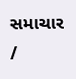સમાચાર /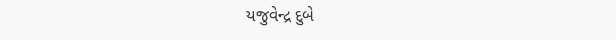યજુવેન્દ્ર દુબે